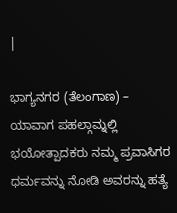|

ಭಾಗ್ಯನಗರ (ತೆಲಂಗಾಣ) – ಯಾವಾಗ ಪಹಲ್ಗಾಮ್ನಲ್ಲಿ ಭಯೋತ್ಪಾದಕರು ನಮ್ಮ ಪ್ರವಾಸಿಗರ ಧರ್ಮವನ್ನು ನೋಡಿ ಅವರನ್ನು ಹತ್ಯೆ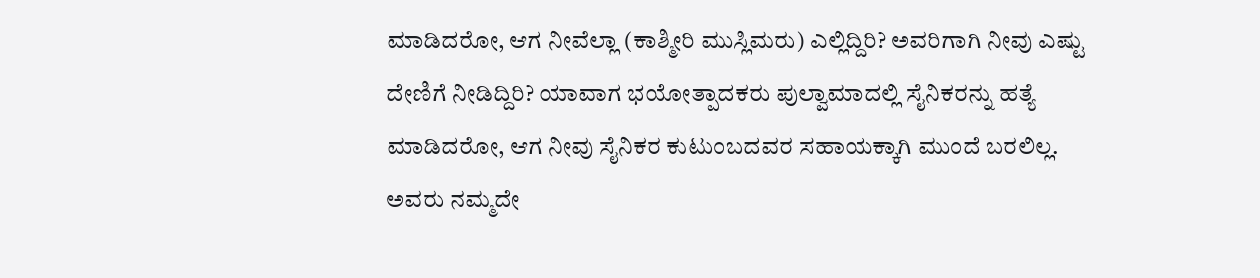ಮಾಡಿದರೋ, ಆಗ ನೀವೆಲ್ಲಾ (ಕಾಶ್ಮೀರಿ ಮುಸ್ಲಿಮರು) ಎಲ್ಲಿದ್ದಿರಿ? ಅವರಿಗಾಗಿ ನೀವು ಎಷ್ಟು ದೇಣಿಗೆ ನೀಡಿದ್ದಿರಿ? ಯಾವಾಗ ಭಯೋತ್ಪಾದಕರು ಪುಲ್ವಾಮಾದಲ್ಲಿ ಸೈನಿಕರನ್ನು ಹತ್ಯೆ ಮಾಡಿದರೋ, ಆಗ ನೀವು ಸೈನಿಕರ ಕುಟುಂಬದವರ ಸಹಾಯಕ್ಕಾಗಿ ಮುಂದೆ ಬರಲಿಲ್ಲ. ಅವರು ನಮ್ಮದೇ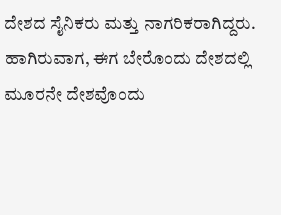ದೇಶದ ಸೈನಿಕರು ಮತ್ತು ನಾಗರಿಕರಾಗಿದ್ದರು. ಹಾಗಿರುವಾಗ, ಈಗ ಬೇರೊಂದು ದೇಶದಲ್ಲಿ ಮೂರನೇ ದೇಶವೊಂದು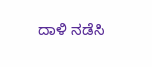ದಾಳಿ ನಡೆಸಿ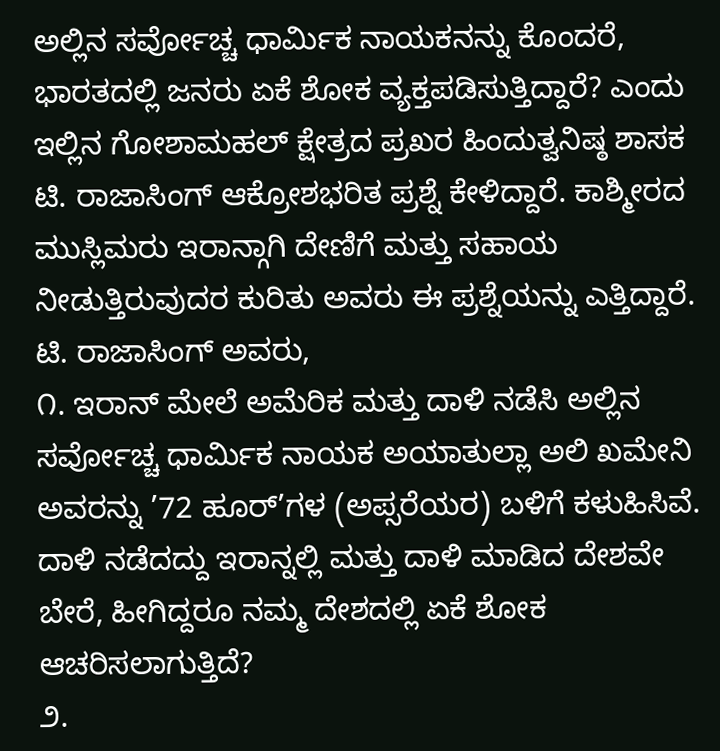ಅಲ್ಲಿನ ಸರ್ವೋಚ್ಚ ಧಾರ್ಮಿಕ ನಾಯಕನನ್ನು ಕೊಂದರೆ, ಭಾರತದಲ್ಲಿ ಜನರು ಏಕೆ ಶೋಕ ವ್ಯಕ್ತಪಡಿಸುತ್ತಿದ್ದಾರೆ? ಎಂದು ಇಲ್ಲಿನ ಗೋಶಾಮಹಲ್ ಕ್ಷೇತ್ರದ ಪ್ರಖರ ಹಿಂದುತ್ವನಿಷ್ಠ ಶಾಸಕ ಟಿ. ರಾಜಾಸಿಂಗ್ ಆಕ್ರೋಶಭರಿತ ಪ್ರಶ್ನೆ ಕೇಳಿದ್ದಾರೆ. ಕಾಶ್ಮೀರದ ಮುಸ್ಲಿಮರು ಇರಾನ್ಗಾಗಿ ದೇಣಿಗೆ ಮತ್ತು ಸಹಾಯ ನೀಡುತ್ತಿರುವುದರ ಕುರಿತು ಅವರು ಈ ಪ್ರಶ್ನೆಯನ್ನು ಎತ್ತಿದ್ದಾರೆ.
ಟಿ. ರಾಜಾಸಿಂಗ್ ಅವರು,
೧. ಇರಾನ್ ಮೇಲೆ ಅಮೆರಿಕ ಮತ್ತು ದಾಳಿ ನಡೆಸಿ ಅಲ್ಲಿನ ಸರ್ವೋಚ್ಚ ಧಾರ್ಮಿಕ ನಾಯಕ ಅಯಾತುಲ್ಲಾ ಅಲಿ ಖಮೇನಿ ಅವರನ್ನು ’72 ಹೂರ್’ಗಳ (ಅಪ್ಸರೆಯರ) ಬಳಿಗೆ ಕಳುಹಿಸಿವೆ. ದಾಳಿ ನಡೆದದ್ದು ಇರಾನ್ನಲ್ಲಿ ಮತ್ತು ದಾಳಿ ಮಾಡಿದ ದೇಶವೇ ಬೇರೆ, ಹೀಗಿದ್ದರೂ ನಮ್ಮ ದೇಶದಲ್ಲಿ ಏಕೆ ಶೋಕ ಆಚರಿಸಲಾಗುತ್ತಿದೆ?
೨.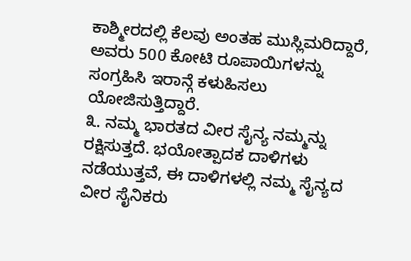ಕಾಶ್ಮೀರದಲ್ಲಿ ಕೆಲವು ಅಂತಹ ಮುಸ್ಲಿಮರಿದ್ದಾರೆ, ಅವರು 500 ಕೋಟಿ ರೂಪಾಯಿಗಳನ್ನು ಸಂಗ್ರಹಿಸಿ ಇರಾನ್ಗೆ ಕಳುಹಿಸಲು ಯೋಜಿಸುತ್ತಿದ್ದಾರೆ.
೩. ನಮ್ಮ ಭಾರತದ ವೀರ ಸೈನ್ಯ ನಮ್ಮನ್ನು ರಕ್ಷಿಸುತ್ತದೆ. ಭಯೋತ್ಪಾದಕ ದಾಳಿಗಳು ನಡೆಯುತ್ತವೆ, ಈ ದಾಳಿಗಳಲ್ಲಿ ನಮ್ಮ ಸೈನ್ಯದ ವೀರ ಸೈನಿಕರು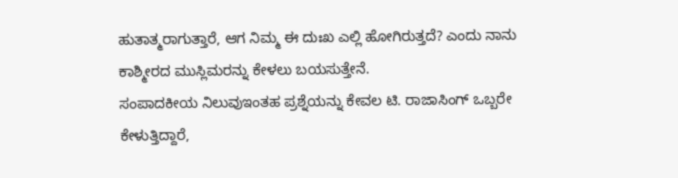ಹುತಾತ್ಮರಾಗುತ್ತಾರೆ, ಆಗ ನಿಮ್ಮ ಈ ದುಃಖ ಎಲ್ಲಿ ಹೋಗಿರುತ್ತದೆ? ಎಂದು ನಾನು ಕಾಶ್ಮೀರದ ಮುಸ್ಲಿಮರನ್ನು ಕೇಳಲು ಬಯಸುತ್ತೇನೆ.
ಸಂಪಾದಕೀಯ ನಿಲುವುಇಂತಹ ಪ್ರಶ್ನೆಯನ್ನು ಕೇವಲ ಟಿ. ರಾಜಾಸಿಂಗ್ ಒಬ್ಬರೇ ಕೇಳುತ್ತಿದ್ದಾರೆ,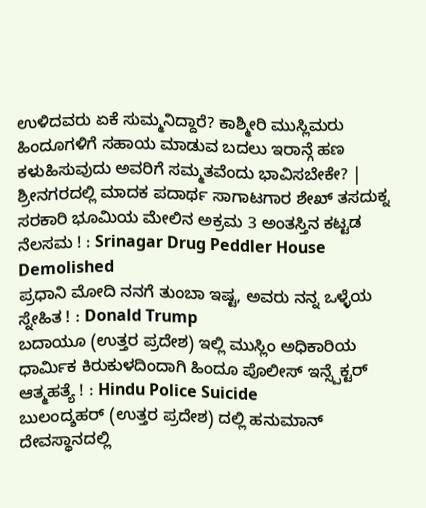ಉಳಿದವರು ಏಕೆ ಸುಮ್ಮನಿದ್ದಾರೆ? ಕಾಶ್ಮೀರಿ ಮುಸ್ಲಿಮರು ಹಿಂದೂಗಳಿಗೆ ಸಹಾಯ ಮಾಡುವ ಬದಲು ಇರಾನ್ಗೆ ಹಣ ಕಳುಹಿಸುವುದು ಅವರಿಗೆ ಸಮ್ಮತವೆಂದು ಭಾವಿಸಬೇಕೇ? |
ಶ್ರೀನಗರದಲ್ಲಿ ಮಾದಕ ಪದಾರ್ಥ ಸಾಗಾಟಗಾರ ಶೇಖ್ ತಸದುಕ್ನ ಸರಕಾರಿ ಭೂಮಿಯ ಮೇಲಿನ ಅಕ್ರಮ 3 ಅಂತಸ್ತಿನ ಕಟ್ಟಡ ನೆಲಸಮ ! : Srinagar Drug Peddler House Demolished
ಪ್ರಧಾನಿ ಮೋದಿ ನನಗೆ ತುಂಬಾ ಇಷ್ಟ, ಅವರು ನನ್ನ ಒಳ್ಳೆಯ ಸ್ನೇಹಿತ ! : Donald Trump
ಬದಾಯೂ (ಉತ್ತರ ಪ್ರದೇಶ) ಇಲ್ಲಿ ಮುಸ್ಲಿಂ ಅಧಿಕಾರಿಯ ಧಾರ್ಮಿಕ ಕಿರುಕುಳದಿಂದಾಗಿ ಹಿಂದೂ ಪೊಲೀಸ್ ಇನ್ಸ್ಪೆಕ್ಟರ್ ಆತ್ಮಹತ್ಯೆ ! : Hindu Police Suicide
ಬುಲಂದ್ಶಹರ್ (ಉತ್ತರ ಪ್ರದೇಶ) ದಲ್ಲಿ ಹನುಮಾನ್ ದೇವಸ್ಥಾನದಲ್ಲಿ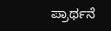ಪ್ರಾರ್ಥನೆ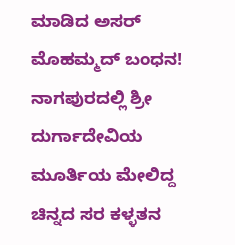ಮಾಡಿದ ಅಸರ್ ಮೊಹಮ್ಮದ್ ಬಂಧನ!
ನಾಗಪುರದಲ್ಲಿ ಶ್ರೀ ದುರ್ಗಾದೇವಿಯ ಮೂರ್ತಿಯ ಮೇಲಿದ್ದ ಚಿನ್ನದ ಸರ ಕಳ್ಳತನ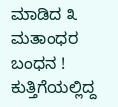ಮಾಡಿದ ೩ ಮತಾಂಧರ ಬಂಧನ !
ಕುತ್ತಿಗೆಯಲ್ಲಿದ್ದ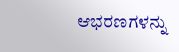ಆಭರಣಗಳನ್ನು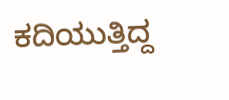ಕದಿಯುತ್ತಿದ್ದ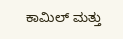ಕಾಮಿಲ್ ಮತ್ತು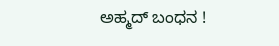ಅಹ್ಮದ್ ಬಂಧನ !